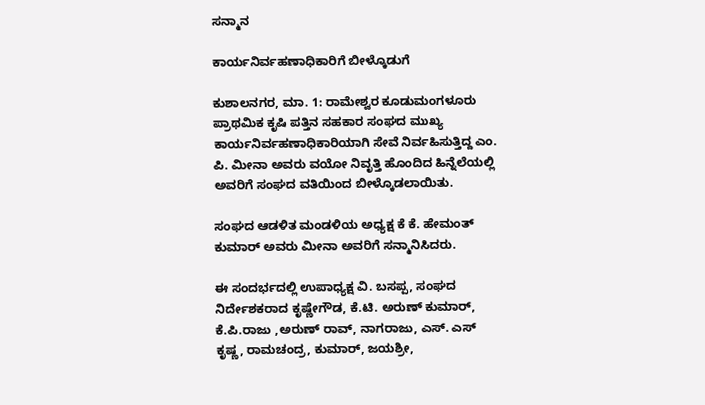ಸನ್ಮಾನ

ಕಾರ್ಯನಿರ್ವಹಣಾಧಿಕಾರಿಗೆ ಬೀಳ್ಕೊಡುಗೆ

ಕುಶಾಲನಗರ, ಮಾ. 1: ರಾಮೇಶ್ವರ ಕೂಡುಮಂಗಳೂರು ಪ್ರಾಥಮಿಕ ಕೃಷಿ ಪತ್ತಿನ ಸಹಕಾರ ಸಂಘದ ಮುಖ್ಯ ಕಾರ್ಯನಿರ್ವಹಣಾಧಿಕಾರಿಯಾಗಿ ಸೇವೆ ನಿರ್ವಹಿಸುತ್ತಿದ್ದ ಎಂ. ಪಿ. ಮೀನಾ ಅವರು ವಯೋ ನಿವೃತ್ತಿ ಹೊಂದಿದ ಹಿನ್ನೆಲೆಯಲ್ಲಿ ಅವರಿಗೆ ಸಂಘದ ವತಿಯಿಂದ ಬೀಳ್ಕೊಡಲಾಯಿತು.

ಸಂಘದ ಆಡಳಿತ ಮಂಡಳಿಯ ಅಧ್ಯಕ್ಷ ಕೆ ಕೆ. ಹೇಮಂತ್ ಕುಮಾರ್ ಅವರು ಮೀನಾ ಅವರಿಗೆ ಸನ್ಮಾನಿಸಿದರು.

ಈ ಸಂದರ್ಭದಲ್ಲಿ ಉಪಾಧ್ಯಕ್ಷ ವಿ. ಬಸಪ್ಪ, ಸಂಘದ ನಿರ್ದೇಶಕರಾದ ಕೃಷ್ಣೇಗೌಡ, ಕೆ.ಟಿ. ಅರುಣ್ ಕುಮಾರ್, ಕೆ.ಪಿ.ರಾಜು ,ಅರುಣ್ ರಾವ್, ನಾಗರಾಜು, ಎಸ್. ಎಸ್ ಕೃಷ್ಣ, ರಾಮಚಂದ್ರ, ಕುಮಾರ್, ಜಯಶ್ರೀ,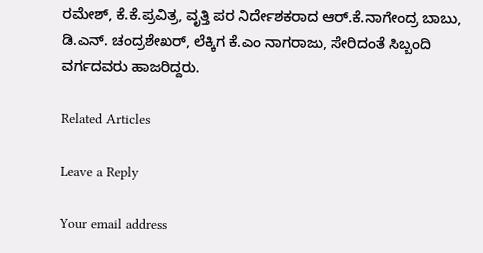ರಮೇಶ್, ಕೆ.ಕೆ.ಪ್ರವಿತ್ರ, ವೃತ್ತಿ ಪರ ನಿರ್ದೇಶಕರಾದ ಆರ್.ಕೆ.ನಾಗೇಂದ್ರ ಬಾಬು, ಡಿ.ಎನ್. ಚಂದ್ರಶೇಖರ್, ಲೆಕ್ಕಿಗ ಕೆ.ಎಂ ನಾಗರಾಜು, ಸೇರಿದಂತೆ ಸಿಬ್ಬಂದಿ ವರ್ಗದವರು ಹಾಜರಿದ್ದರು.

Related Articles

Leave a Reply

Your email address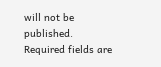will not be published. Required fields are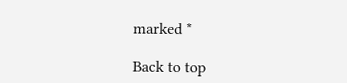marked *

Back to top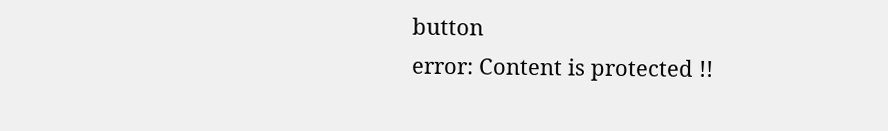button
error: Content is protected !!